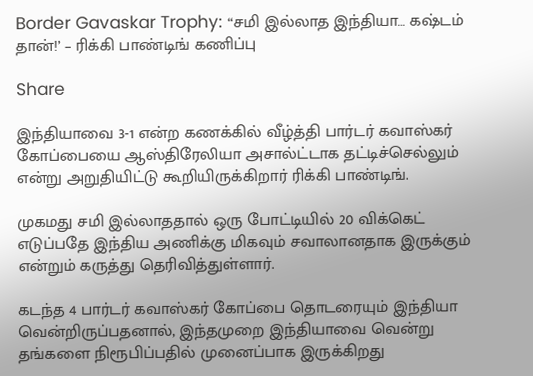Border Gavaskar Trophy: “சமி இல்லாத இந்தியா… கஷ்டம் தான்!’ – ரிக்கி பாண்டிங் கணிப்பு

Share

இந்தியாவை 3-1 என்ற கணக்கில் வீழ்த்தி பார்டர் கவாஸ்கர் கோப்பையை ஆஸ்திரேலியா அசால்ட்டாக தட்டிச்செல்லும் என்று அறுதியிட்டு கூறியிருக்கிறார் ரிக்கி பாண்டிங்.

முகமது சமி இல்லாததால் ஒரு போட்டியில் 20 விக்கெட் எடுப்பதே இந்திய அணிக்கு மிகவும் சவாலானதாக இருக்கும் என்றும் கருத்து தெரிவித்துள்ளார்.

கடந்த 4 பார்டர் கவாஸ்கர் கோப்பை தொடரையும் இந்தியா வென்றிருப்பதனால், இந்தமுறை இந்தியாவை வென்று தங்களை நிரூபிப்பதில் முனைப்பாக இருக்கிறது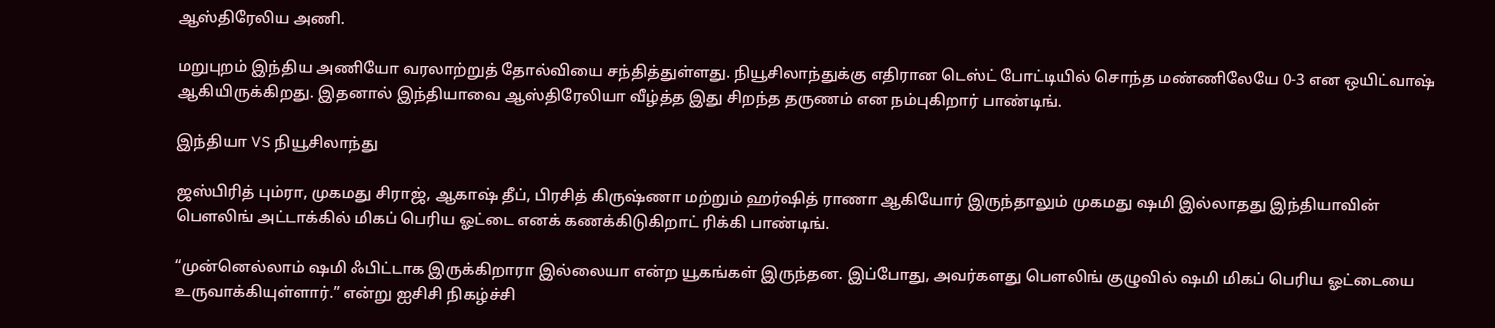ஆஸ்திரேலிய அணி.

மறுபுறம் இந்திய அணியோ வரலாற்றுத் தோல்வியை சந்தித்துள்ளது. நியூசிலாந்துக்கு எதிரான டெஸ்ட் போட்டியில் சொந்த மண்ணிலேயே 0-3 என ஒயிட்வாஷ் ஆகியிருக்கிறது. இதனால் இந்தியாவை ஆஸ்திரேலியா வீழ்த்த இது சிறந்த தருணம் என நம்புகிறார் பாண்டிங்.

இந்தியா VS நியூசிலாந்து

ஜஸ்பிரித் பும்ரா, முகமது சிராஜ், ஆகாஷ் தீப், பிரசித் கிருஷ்ணா மற்றும் ஹர்ஷித் ராணா ஆகியோர் இருந்தாலும் முகமது ஷமி இல்லாதது இந்தியாவின் பௌலிங் அட்டாக்கில் மிகப் பெரிய ஓட்டை எனக் கணக்கிடுகிறாட் ரிக்கி பாண்டிங்.

“முன்னெல்லாம் ஷமி ஃபிட்டாக இருக்கிறாரா இல்லையா என்ற யூகங்கள் இருந்தன. இப்போது, அவர்களது பௌலிங் குழுவில் ஷமி மிகப் பெரிய ஓட்டையை உருவாக்கியுள்ளார்.” என்று ஐசிசி நிகழ்ச்சி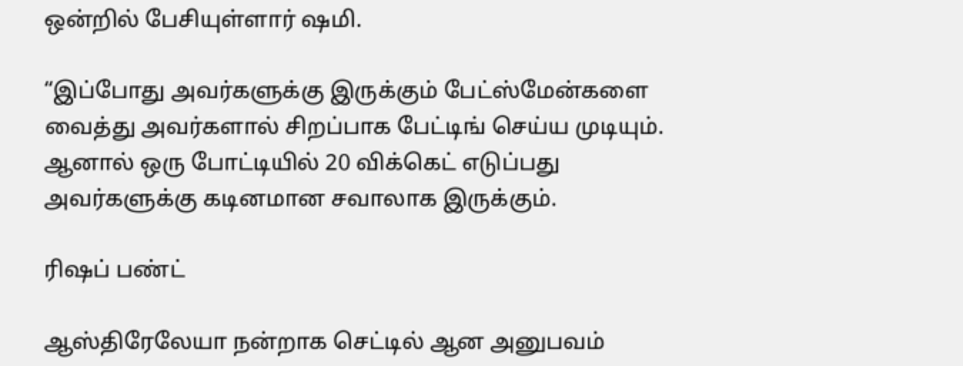ஒன்றில் பேசியுள்ளார் ஷமி.

“இப்போது அவர்களுக்கு இருக்கும் பேட்ஸ்மேன்களை வைத்து அவர்களால் சிறப்பாக பேட்டிங் செய்ய முடியும். ஆனால் ஒரு போட்டியில் 20 விக்கெட் எடுப்பது அவர்களுக்கு கடினமான சவாலாக இருக்கும்.

ரிஷப் பண்ட்

ஆஸ்திரேலேயா நன்றாக செட்டில் ஆன அனுபவம்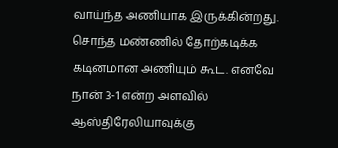வாய்ந்த அணியாக இருக்கின்றது. சொந்த மண்ணில் தோற்கடிக்க கடினமான அணியும் கூட. எனவே நான் 3-1 என்ற அளவில் ஆஸ்திரேலியாவுக்கு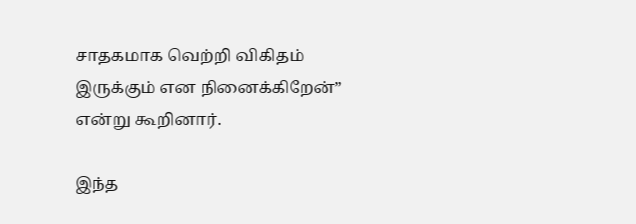சாதகமாக வெற்றி விகிதம் இருக்கும் என நினைக்கிறேன்” என்று கூறினார்.

இந்த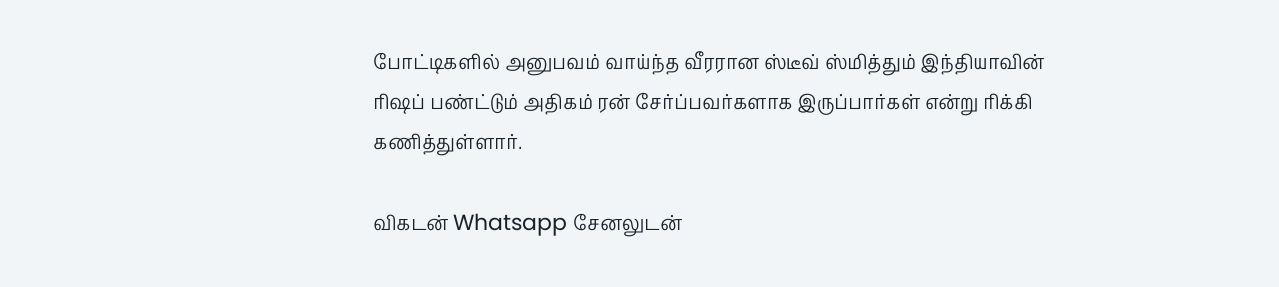போட்டிகளில் அனுபவம் வாய்ந்த வீரரான ஸ்டீவ் ஸ்மித்தும் இந்தியாவின் ரிஷப் பண்ட்டும் அதிகம் ரன் சேர்ப்பவர்களாக இருப்பார்கள் என்று ரிக்கி கணித்துள்ளார்.

விகடன் Whatsapp சேனலுடன்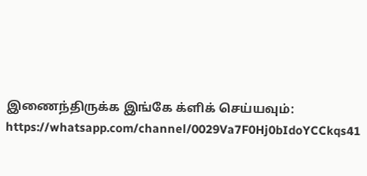இணைந்திருக்க இங்கே க்ளிக் செய்யவும்: https://whatsapp.com/channel/0029Va7F0Hj0bIdoYCCkqs41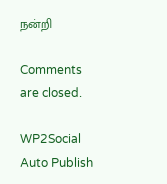நன்றி

Comments are closed.

WP2Social Auto Publish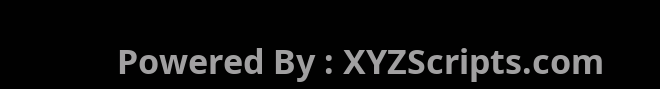Powered By : XYZScripts.com